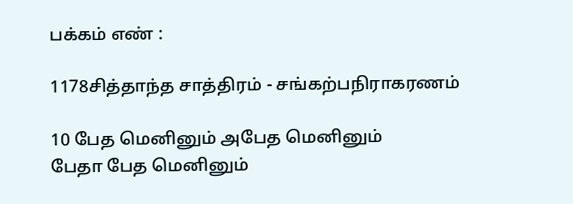பக்கம் எண் :

1178சித்தாந்த சாத்திரம் - சங்கற்பநிராகரணம்

10 பேத மெனினும் அபேத மெனினும்
பேதா பேத மெனினும்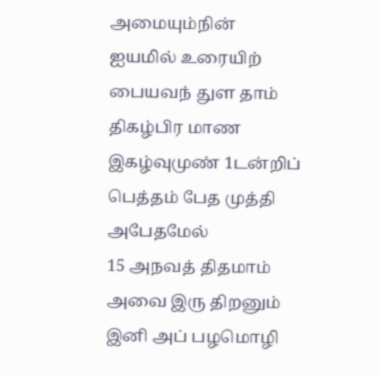அமையும்நின்
ஐயமில் உரையிற் பையவந் துள தாம்
திகழ்பிர மாண இகழ்வுமுண் 1டன்றிப்
பெத்தம் பேத முத்தி அபேதமேல்
15 அநவத் திதமாம் அவை இரு திறனும்
இனி அப் பழமொழி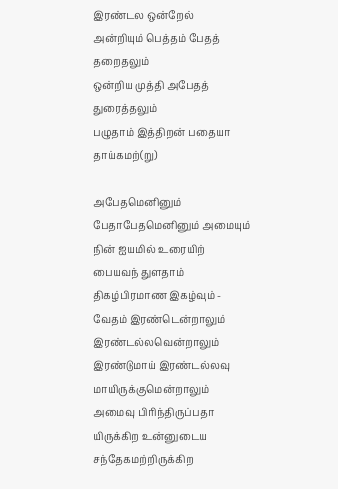இரண்டல ஒன்றேல்
அன்றியும் பெத்தம் பேதத் தறைதலும்
ஒன்றிய முத்தி அபேதத் துரைத்தலும்
பழுதாம் இத்திறன் பதையா தாய்கமற்(று)

அபேதமெனினும் பேதாபேதமெனினும் அமையும் நின் ஐயமில் உரையிற்
பையவந் துளதாம் திகழ்பிரமாண இகழ்வும் - வேதம் இரண்டென்றாலும்
இரண்டல்லவென்றாலும் இரண்டுமாய் இரண்டல்லவு மாயிருக்குமென்றாலும்
அமைவு பிரிந்திருப்பதா யிருக்கிற உன்னுடைய சந்தேகமற்றிருக்கிற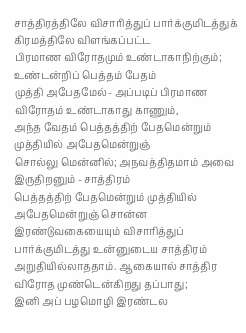சாத்திரத்திலே விசாரித்துப் பார்க்குமிடத்துக் கிரமத்திலே விளங்கப்பட்ட
பிரமாண விரோதமும் உண்டாகாநிற்கும்; உண்டன்றிப் பெத்தம் பேதம்
முத்தி அபேதமேல்- அப்படிப் பிரமாண விரோதம் உண்டாகாது காணும்,
அந்த வேதம் பெத்தத்திற் பேதமென்றும் முத்தியில் அபேதமென்றுஞ்
சொல்லு மென்னில்; அநவத்திதமாம் அவை இருதிறனும் - சாத்திரம்
பெத்தத்திற் பேதமென்றும் முத்தியில் அபேதமென்றுஞ் சொன்ன
இரண்டுவகையையும் விசாரித்துப் பார்க்குமிடத்து உன்னுடைய சாத்திரம்
அறுதியில்லாததாம். ஆகையால் சாத்திர விரோத முண்டென்கிறது தப்பாது;
இனி அப் பழமொழி இரண்டல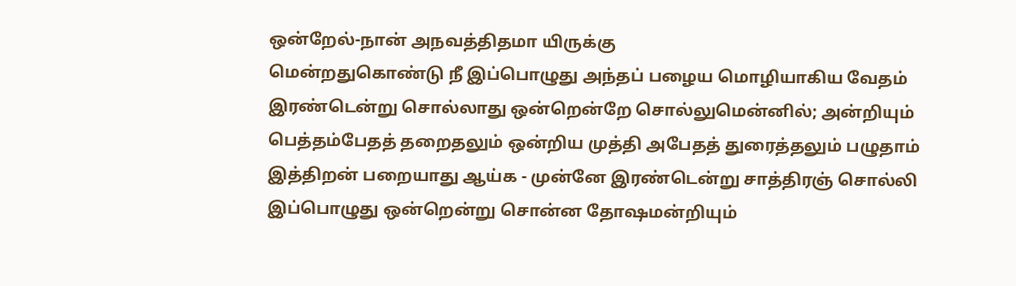ஒன்றேல்-நான் அநவத்திதமா யிருக்கு
மென்றதுகொண்டு நீ இப்பொழுது அந்தப் பழைய மொழியாகிய வேதம்
இரண்டென்று சொல்லாது ஒன்றென்றே சொல்லுமென்னில்; அன்றியும்
பெத்தம்பேதத் தறைதலும் ஒன்றிய முத்தி அபேதத் துரைத்தலும் பழுதாம்
இத்திறன் பறையாது ஆய்க - முன்னே இரண்டென்று சாத்திரஞ் சொல்லி
இப்பொழுது ஒன்றென்று சொன்ன தோஷமன்றியும்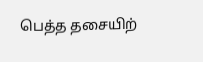பெத்த தசையிற்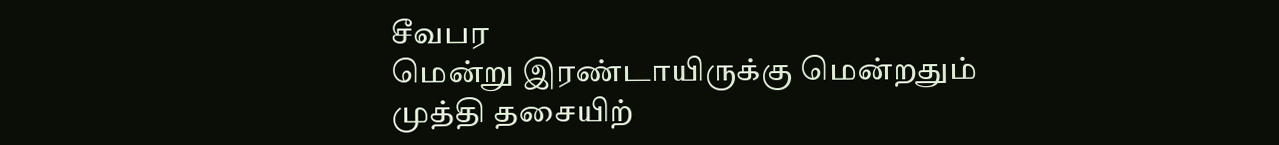சீவபர
மென்று இரண்டாயிருக்கு மென்றதும் முத்தி தசையிற்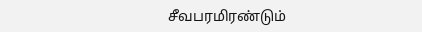சீவபரமிரண்டும்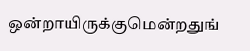ஒன்றாயிருக்குமென்றதுங்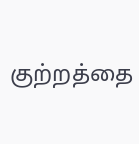குற்றத்தை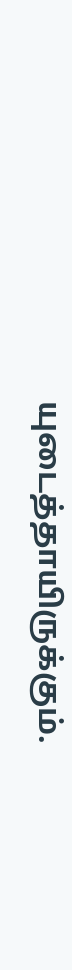யுடைத்தாயிருக்கும்.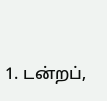1. டன்றப்,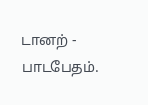டானற் - பாடபேதம்.